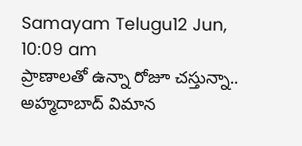Samayam Telugu12 Jun, 10:09 am
ప్రాణాలతో ఉన్నా రోజూ చస్తున్నా.. అహ్మదాబాద్ విమాన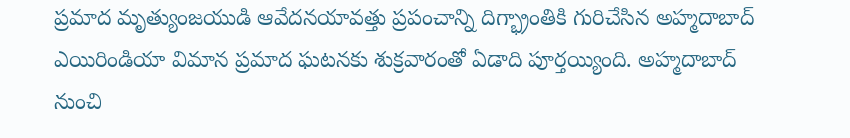ప్రమాద మృత్యుంజయుడి ఆవేదనయావత్తు ప్రపంచాన్ని దిగ్భ్రాంతికి గురిచేసిన అహ్మదాబాద్ ఎయిరిండియా విమాన ప్రమాద ఘటనకు శుక్రవారంతో ఏడాది పూర్తయ్యింది. అహ్మదాబాద్ నుంచి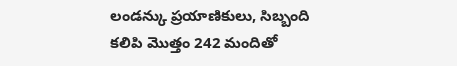లండన్కు ప్రయాణికులు, సిబ్బంది కలిపి మొత్తం 242 మందితో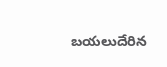బయలుదేరిన